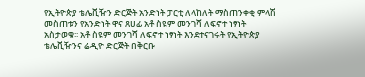የኢትዮጵያ ቴሌቪዥን ድርጅት አንድነት ፓርቲ ለላከለት ማስጠንቀቂ ምላሽ መስጠቱን የአንድነት ዋና ጸሀፊ አቶ ስዩም መንገሻ ለፍኖተ ነፃነት አስታወቁ፡፡ አቶ ስዩም መንገሻ ለፍኖተ ነፃነት እንደተናገሩት የኢትዮጵያ ቴሌቪዥንና ሬዲዮ ድርጅት በቅርቡ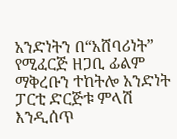አንድነትን በ“አሸባሪነት” የሚፈርጅ ዘጋቢ ፊልም ማቅረቡን ተከትሎ አንድነት ፓርቲ ድርጅቱ ምላሽ እንዲሰጥ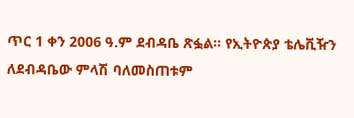ጥር 1 ቀን 2006 ዓ.ም ደብዳቤ ጽፏል፡፡ የኢትዮጵያ ቴሌቪዥን ለደብዳቤው ምላሽ ባለመስጠቱም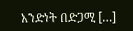አንድነት በድጋሚ […]